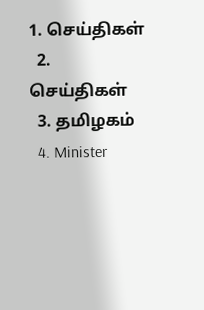1. செய்திகள்
  2. செய்திகள்
  3. த‌மிழக‌ம்
  4. Minister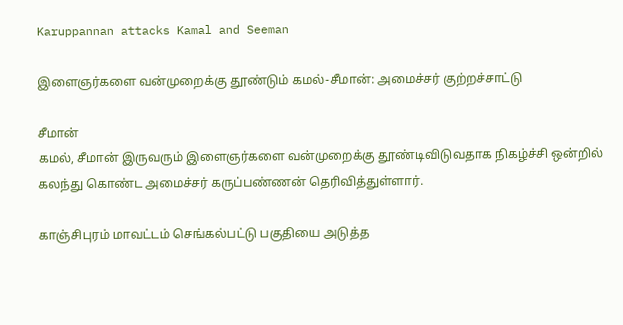Karuppannan attacks Kamal and Seeman

இளைஞர்களை வன்முறைக்கு தூண்டும் கமல்-சீமான்: அமைச்சர் குற்றச்சாட்டு

சீமான்
கமல், சீமான் இருவரும் இளைஞர்களை வன்முறைக்கு தூண்டிவிடுவதாக நிகழ்ச்சி ஒன்றில் கலந்து கொண்ட அமைச்சர் கருப்பண்ணன் தெரிவித்துள்ளார்.

காஞ்சிபுரம் மாவட்டம் செங்கல்பட்டு பகுதியை அடுத்த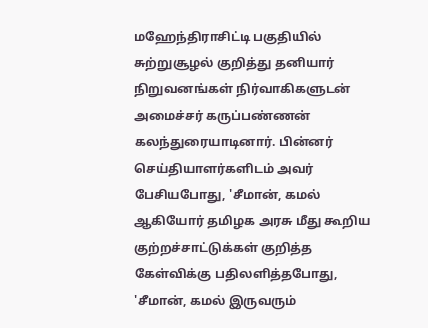மஹேந்திராசிட்டி பகுதியில் சுற்றுசூழல் குறித்து தனியார் நிறுவனங்கள் நிர்வாகிகளுடன் அமைச்சர் கருப்பண்ணன் கலந்துரையாடினார். பின்னர் செய்தியாளர்களிடம் அவர் பேசியபோது, 'சீமான், கமல் ஆகியோர் தமிழக அரசு மீது கூறிய குற்றச்சாட்டுக்கள் குறித்த கேள்விக்கு பதிலளித்தபோது, 'சீமான், கமல் இருவரும்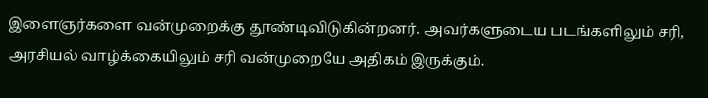இளைஞர்களை வன்முறைக்கு தூண்டிவிடுகின்றனர். அவர்களுடைய படங்களிலும் சரி, அரசியல் வாழ்க்கையிலும் சரி வன்முறையே அதிகம் இருக்கும்.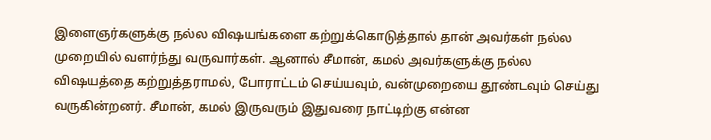இளைஞர்களுக்கு நல்ல விஷயங்களை கற்றுக்கொடுத்தால் தான் அவர்கள் நல்ல முறையில் வளர்ந்து வருவார்கள். ஆனால் சீமான், கமல் அவர்களுக்கு நல்ல விஷயத்தை கற்றுத்தராமல், போராட்டம் செய்யவும், வன்முறையை தூண்டவும் செய்து வருகின்றனர். சீமான், கமல் இருவரும் இதுவரை நாட்டிற்கு என்ன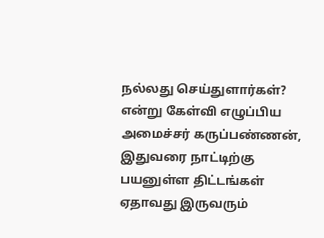நல்லது செய்துளார்கள்? என்று கேள்வி எழுப்பிய அமைச்சர் கருப்பண்ணன், இதுவரை நாட்டிற்கு பயனுள்ள திட்டங்கள் ஏதாவது இருவரும்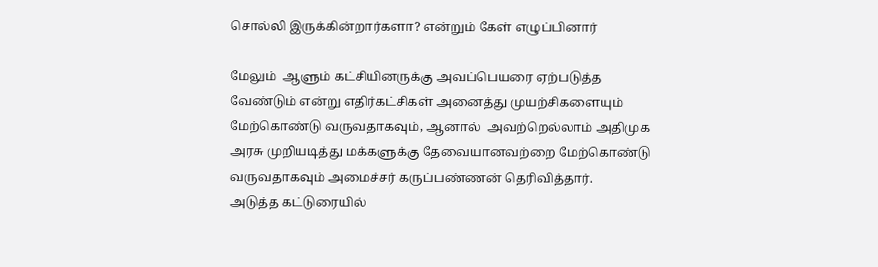சொல்லி இருக்கின்றார்களா? என்றும் கேள் எழுப்பினார்

மேலும்  ஆளும் கட்சியினருக்கு அவப்பெயரை ஏற்படுத்த வேண்டும் என்று எதிர்கட்சிகள் அனைத்து முயற்சிகளையும் மேற்கொண்டு வருவதாகவும், ஆனால்  அவற்றெல்லாம் அதிமுக அரசு முறியடித்து மக்களுக்கு தேவையானவற்றை மேற்கொண்டு வருவதாகவும் அமைச்சர் கருப்பண்ணன் தெரிவித்தார்.
அடுத்த கட்டுரையில்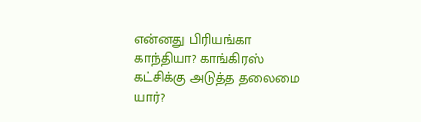என்னது பிரியங்கா காந்தியா? காங்கிரஸ் கட்சிக்கு அடுத்த தலைமை யார்?